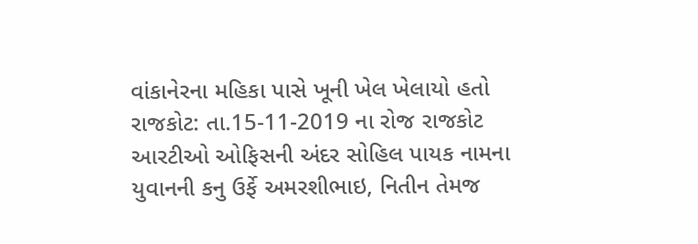વાંકાનેરના મહિકા પાસે ખૂની ખેલ ખેલાયો હતો
રાજકોટ: તા.15-11-2019 ના રોજ રાજકોટ આરટીઓ ઓફિસની અંદર સોહિલ પાયક નામના યુવાનની કનુ ઉર્ફે અમરશીભાઇ, નિતીન તેમજ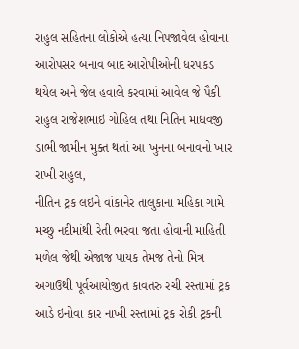રાહુલ સહિતના લોકોએ હત્યા નિપજાવેલ હોવાના આરોપસર બનાવ બાદ આરોપીઓની ધરપકડ થયેલ અને જેલ હવાલે કરવામાં આવેલ જે પૈકી રાહુલ રાજેશભાઇ ગોહિલ તથા નિતિન માધવજી ડાભી જામીન મુક્ત થતાં આ ખુનના બનાવનો ખાર રાખી રાહુલ,
નીતિન ટ્રક લઇને વાંકાનેર તાલુકાના મહિકા ગામે મચ્છુ નદીમાંથી રેતી ભરવા જતા હોવાની માહિતી મળેલ જેથી એજાજ પાયક તેમજ તેનો મિત્ર અગાઉથી પૂર્વઆયોજીત કાવતરુ રચી રસ્તામાં ટ્રક આડે ઇનોવા કાર નાખી રસ્તામાં ટ્રક રોકી ટ્રકની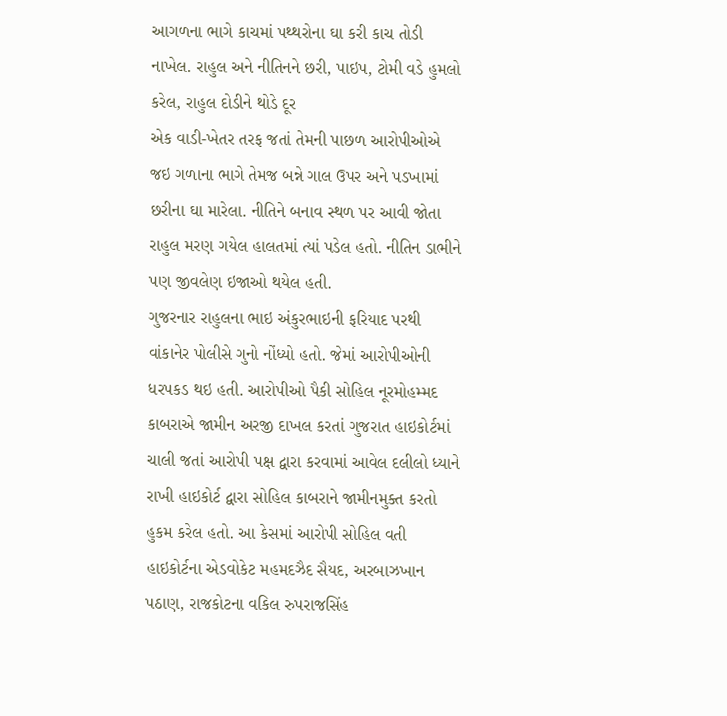આગળના ભાગે કાચમાં પથ્થરોના ઘા કરી કાચ તોડી નાખેલ. રાહુલ અને નીતિનને છરી, પાઇપ, ટોમી વડે હુમલો કરેલ, રાહુલ દોડીને થોડે દૂર
એક વાડી-ખેતર તરફ જતાં તેમની પાછળ આરોપીઓએ જઇ ગળાના ભાગે તેમજ બન્ને ગાલ ઉપર અને પડખામાં છરીના ઘા મારેલા. નીતિને બનાવ સ્થળ પર આવી જોતા રાહુલ મરણ ગયેલ હાલતમાં ત્યાં પડેલ હતો. નીતિન ડાભીને પણ જીવલેણ ઇજાઓ થયેલ હતી.
ગુજરનાર રાહુલના ભાઇ અંકુરભાઇની ફરિયાદ પરથી વાંકાનેર પોલીસે ગુનો નોંધ્યો હતો. જેમાં આરોપીઓની ધરપકડ થઇ હતી. આરોપીઓ પૈકી સોહિલ નૂરમોહમ્મદ કાબરાએ જામીન અરજી દાખલ કરતાં ગુજરાત હાઇકોર્ટમાં ચાલી જતાં આરોપી પક્ષ દ્વારા કરવામાં આવેલ દલીલો ધ્યાને રાખી હાઇકોર્ટ દ્વારા સોહિલ કાબરાને જામીનમુક્ત કરતો હુકમ કરેલ હતો. આ કેસમાં આરોપી સોહિલ વતી
હાઇકોર્ટના એડવોકેટ મહમદઝૈદ સૈયદ, અરબાઝખાન પઠાણ, રાજકોટના વકિલ રુપરાજસિંહ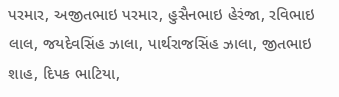પરમાર, અજીતભાઇ પરમાર, હુસૈનભાઇ હેરંજા, રવિભાઇ લાલ, જયદેવસિંહ ઝાલા, પાર્થરાજસિંહ ઝાલા, જીતભાઇ શાહ, દિપક ભાટિયા,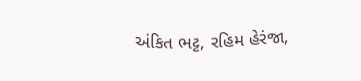અંકિત ભટ્ટ, રહિમ હેરંજા,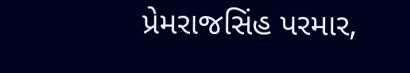પ્રેમરાજસિંહ પરમાર,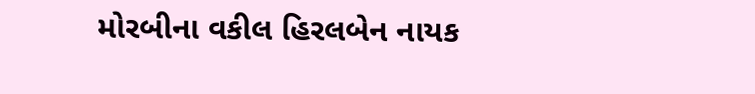મોરબીના વકીલ હિરલબેન નાયક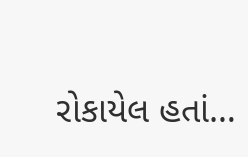રોકાયેલ હતાં…